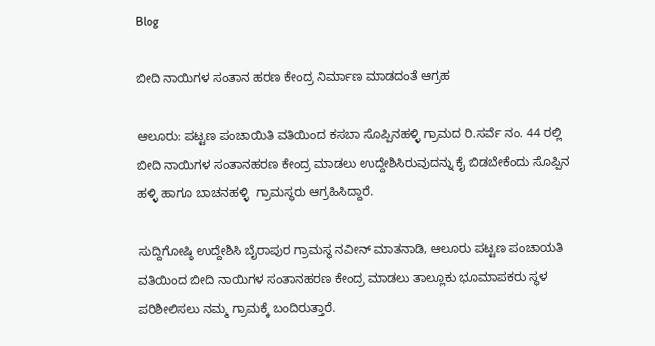Blog

ಬೀದಿ ನಾಯಿಗಳ ಸಂತಾನ ಹರಣ ಕೇಂದ್ರ ನಿರ್ಮಾಣ ಮಾಡದಂತೆ ಆಗ್ರಹ

ಆಲೂರು: ಪಟ್ಟಣ ಪಂಚಾಯಿತಿ ವತಿಯಿಂದ ಕಸಬಾ ಸೊಪ್ಪಿನಹಳ್ಳಿ ಗ್ರಾಮದ ರಿ.ಸರ್ವೆ ನಂ. 44 ರಲ್ಲಿ ಬೀದಿ ನಾಯಿಗಳ ಸಂತಾನಹರಣ ಕೇಂದ್ರ ಮಾಡಲು ಉದ್ದೇಶಿಸಿರುವುದನ್ನು ಕೈ ಬಿಡಬೇಕೆಂದು ಸೊಪ್ಪಿನ ಹಳ್ಳಿ ಹಾಗೂ ಬಾಚನಹಳ್ಳಿ  ಗ್ರಾಮಸ್ಥರು ಆಗ್ರಹಿಸಿದ್ದಾರೆ.

ಸುದ್ದಿಗೋಷ್ಠಿ ಉದ್ದೇಶಿಸಿ ಬೈರಾಪುರ ಗ್ರಾಮಸ್ಥ ನವೀನ್ ಮಾತನಾಡಿ, ಆಲೂರು ಪಟ್ಟಣ ಪಂಚಾಯತಿ ವತಿಯಿಂದ ಬೀದಿ ನಾಯಿಗಳ ಸಂತಾನಹರಣ ಕೇಂದ್ರ ಮಾಡಲು ತಾಲ್ಲೂಕು ಭೂಮಾಪಕರು ಸ್ಥಳ ಪರಿಶೀಲಿಸಲು ನಮ್ಮ ಗ್ರಾಮಕ್ಕೆ ಬಂದಿರುತ್ತಾರೆ.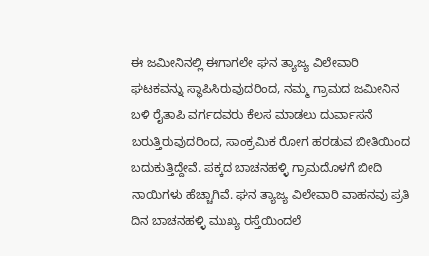ಈ ಜಮೀನಿನಲ್ಲಿ ಈಗಾಗಲೇ ಘನ ತ್ಯಾಜ್ಯ ವಿಲೇವಾರಿ ಘಟಕವನ್ನು ಸ್ಥಾಪಿಸಿರುವುದರಿಂದ, ನಮ್ಮ ಗ್ರಾಮದ ಜಮೀನಿನ ಬಳಿ ರೈತಾಪಿ ವರ್ಗದವರು ಕೆಲಸ ಮಾಡಲು ದುರ್ವಾಸನೆ ಬರುತ್ತಿರುವುದರಿಂದ, ಸಾಂಕ್ರಮಿಕ ರೋಗ ಹರಡುವ ಬೀತಿಯಿಂದ ಬದುಕುತ್ತಿದ್ದೇವೆ. ಪಕ್ಕದ ಬಾಚನಹಳ್ಳಿ ಗ್ರಾಮದೊಳಗೆ ಬೀದಿ ನಾಯಿಗಳು ಹೆಚ್ಚಾಗಿವೆ. ಘನ ತ್ಯಾಜ್ಯ ವಿಲೇವಾರಿ ವಾಹನವು ಪ್ರತಿ ದಿನ ಬಾಚನಹಳ್ಳಿ ಮುಖ್ಯ ರಸ್ತೆಯಿಂದಲೆ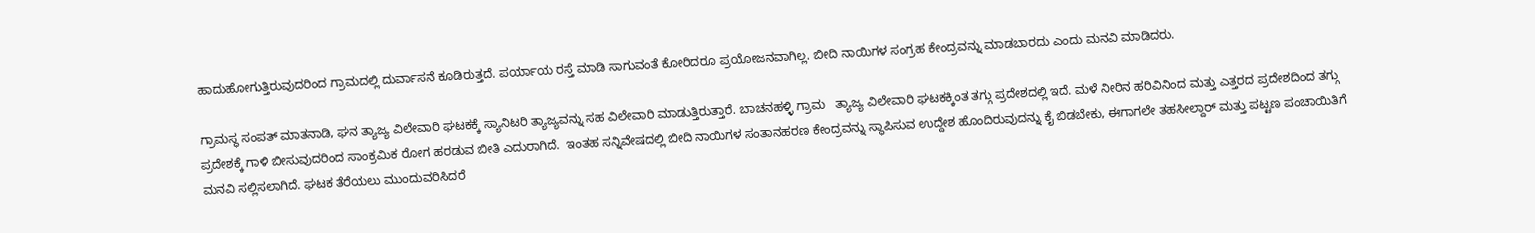ಹಾದುಹೋಗುತ್ತಿರುವುದರಿಂದ ಗ್ರಾಮದಲ್ಲಿ ದುರ್ವಾಸನೆ ಕೂಡಿರುತ್ತದೆ. ಪರ್ಯಾಯ ರಸ್ತೆ ಮಾಡಿ ಸಾಗುವಂತೆ ಕೋರಿದರೂ ಪ್ರಯೋಜನವಾಗಿಲ್ಲ. ಬೀದಿ ನಾಯಿಗಳ ಸಂಗ್ರಹ ಕೇಂದ್ರವನ್ನು ಮಾಡಬಾರದು ಎಂದು ಮನವಿ ಮಾಡಿದರು.

ಗ್ರಾಮಸ್ಥ ಸಂಪತ್ ಮಾತನಾಡಿ, ಘನ ತ್ಯಾಜ್ಯ ವಿಲೇವಾರಿ ಘಟಕಕ್ಕೆ ಸ್ಯಾನಿಟರಿ ತ್ಯಾಜ್ಯವನ್ನು ಸಹ ವಿಲೇವಾರಿ ಮಾಡುತ್ತಿರುತ್ತಾರೆ. ಬಾಚನಹಳ್ಳಿ ಗ್ರಾಮ   ತ್ಯಾಜ್ಯ ವಿಲೇವಾರಿ ಘಟಕಕ್ಕಿಂತ ತಗ್ಗು ಪ್ರದೇಶದಲ್ಲಿ ಇದೆ. ಮಳೆ ನೀರಿನ ಹರಿವಿನಿಂದ ಮತ್ತು ಎತ್ತರದ ಪ್ರದೇಶದಿಂದ ತಗ್ಗು ಪ್ರದೇಶಕ್ಕೆ ಗಾಳಿ ಬೀಸುವುದರಿಂದ ಸಾಂಕ್ರಮಿಕ ರೋಗ ಹರಡುವ ಬೀತಿ ಎದುರಾಗಿದೆ.  ಇಂತಹ ಸನ್ನಿವೇಷದಲ್ಲಿ ಬೀದಿ ನಾಯಿಗಳ ಸಂತಾನಹರಣ ಕೇಂದ್ರವನ್ನು ಸ್ಥಾಪಿಸುವ ಉದ್ದೇಶ ಹೊಂದಿರುವುದನ್ನು ಕೈ ಬಿಡಬೇಕು, ಈಗಾಗಲೇ ತಹಸೀಲ್ದಾರ್ ಮತ್ತು ಪಟ್ಟಣ ಪಂಚಾಯಿತಿಗೆ ಮನವಿ ಸಲ್ಲಿಸಲಾಗಿದೆ. ಘಟಕ ತೆರೆಯಲು ಮುಂದುವರಿಸಿದರೆ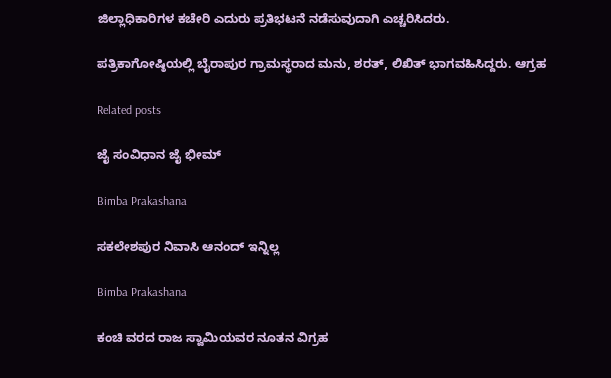ಜಿಲ್ಲಾಧಿಕಾರಿಗಳ ಕಚೇರಿ ಎದುರು ಪ್ರತಿಭಟನೆ ನಡೆಸುವುದಾಗಿ ಎಚ್ಚರಿಸಿದರು.

ಪತ್ರಿಕಾಗೋಷ್ಠಿಯಲ್ಲಿ ಬೈರಾಪುರ ಗ್ರಾಮಸ್ಥರಾದ ಮನು, ಶರತ್, ಲಿಖಿತ್ ಭಾಗವಹಿಸಿದ್ದರು. ಆಗ್ರಹ

Related posts

ಜೈ ಸಂವಿಧಾನ ಜೈ ಭೀಮ್

Bimba Prakashana

ಸಕಲೇಶಪುರ ನಿವಾಸಿ ಆನಂದ್ ಇನ್ನಿಲ್ಲ

Bimba Prakashana

ಕಂಚಿ ವರದ ರಾಜ ಸ್ವಾಮಿಯವರ ನೂತನ ವಿಗ್ರಹ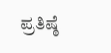ಪ್ರತಿಷ್ಠೆ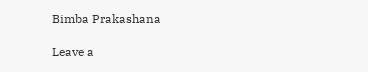Bimba Prakashana

Leave a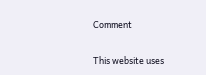Comment

This website uses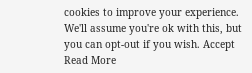cookies to improve your experience. We'll assume you're ok with this, but you can opt-out if you wish. Accept Read More